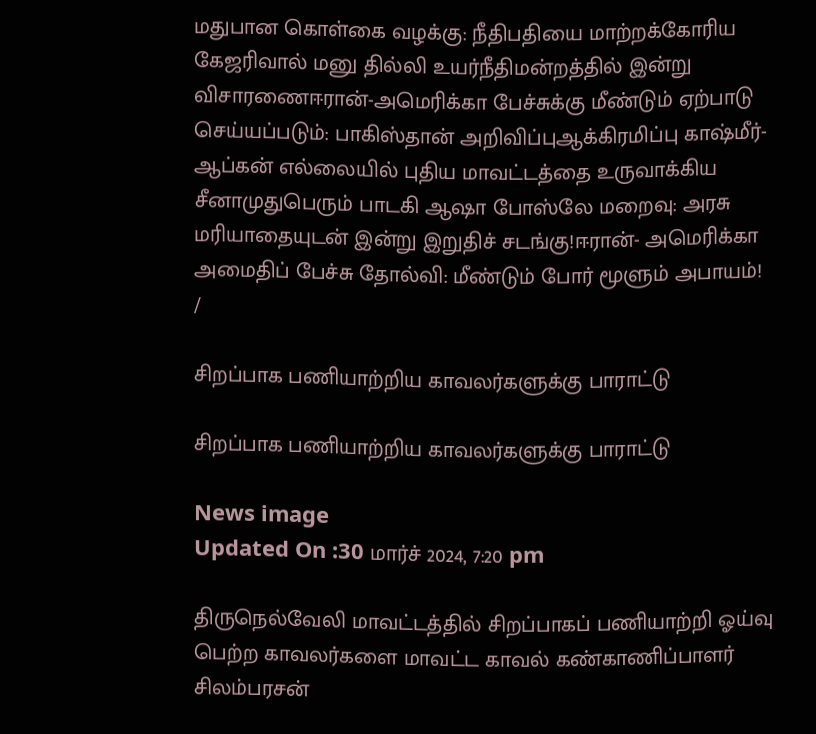மதுபான கொள்கை வழக்கு: நீதிபதியை மாற்றக்கோரிய கேஜரிவால் மனு தில்லி உயர்நீதிமன்றத்தில் இன்று விசாரணைஈரான்-அமெரிக்கா பேச்சுக்கு மீண்டும் ஏற்பாடு செய்யப்படும்: பாகிஸ்தான் அறிவிப்புஆக்கிரமிப்பு காஷ்மீர்-ஆப்கன் எல்லையில் புதிய மாவட்டத்தை உருவாக்கிய சீனாமுதுபெரும் பாடகி ஆஷா போஸ்லே மறைவு: அரசு மரியாதையுடன் இன்று இறுதிச் சடங்கு!ஈரான்- அமெரிக்கா அமைதிப் பேச்சு தோல்வி: மீண்டும் போர் மூளும் அபாயம்!
/

சிறப்பாக பணியாற்றிய காவலர்களுக்கு பாராட்டு

சிறப்பாக பணியாற்றிய காவலர்களுக்கு பாராட்டு

News image
Updated On :30 மார்ச் 2024, 7:20 pm

திருநெல்வேலி மாவட்டத்தில் சிறப்பாகப் பணியாற்றி ஓய்வு பெற்ற காவலர்களை மாவட்ட காவல் கண்காணிப்பாளர் சிலம்பரசன்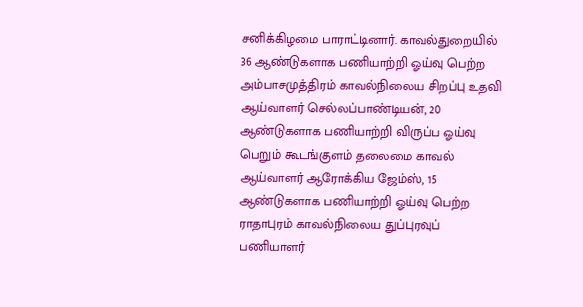சனிக்கிழமை பாராட்டினார். காவல்துறையில் 36 ஆண்டுகளாக பணியாற்றி ஓய்வு பெற்ற அம்பாசமுத்திரம் காவல்நிலைய சிறப்பு உதவி ஆய்வாளர் செல்லப்பாண்டியன், 20 ஆண்டுகளாக பணியாற்றி விருப்ப ஓய்வு பெறும் கூடங்குளம் தலைமை காவல் ஆய்வாளர் ஆரோக்கிய ஜேம்ஸ், 15 ஆண்டுகளாக பணியாற்றி ஓய்வு பெற்ற ராதாபுரம் காவல்நிலைய துப்புரவுப் பணியாளர்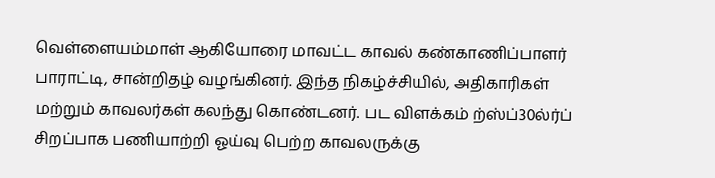வெள்ளையம்மாள் ஆகியோரை மாவட்ட காவல் கண்காணிப்பாளர் பாராட்டி, சான்றிதழ் வழங்கினர். இந்த நிகழ்ச்சியில், அதிகாரிகள் மற்றும் காவலர்கள் கலந்து கொண்டனர். பட விளக்கம் ற்ஸ்ப்30ல்ர்ப் சிறப்பாக பணியாற்றி ஓய்வு பெற்ற காவலருக்கு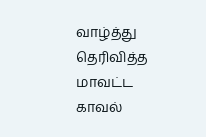வாழ்த்து தெரிவித்த மாவட்ட காவல்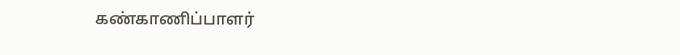கண்காணிப்பாளர்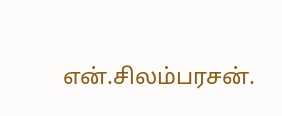என்.சிலம்பரசன்.